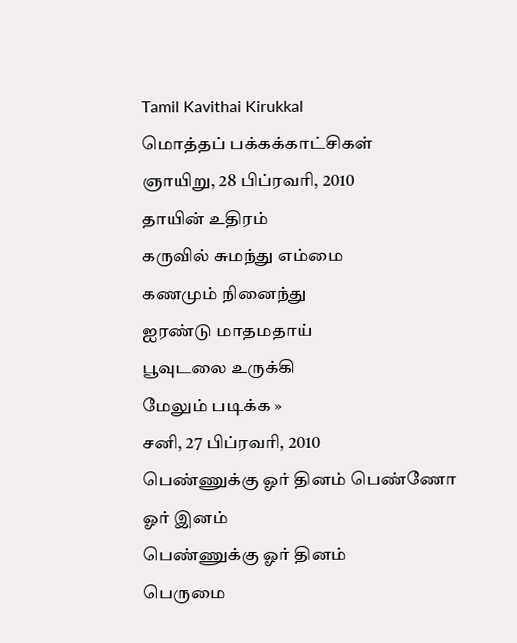Tamil Kavithai Kirukkal
மொத்தப் பக்கக்காட்சிகள்
ஞாயிறு, 28 பிப்ரவரி, 2010
தாயின் உதிரம்
கருவில் சுமந்து எம்மை
கணமும் நினைந்து
ஐரண்டு மாதமதாய்
பூவுடலை உருக்கி
மேலும் படிக்க »
சனி, 27 பிப்ரவரி, 2010
பெண்ணுக்கு ஓர் தினம் பெண்ணோ ஓர் இனம்
பெண்ணுக்கு ஓர் தினம்
பெருமை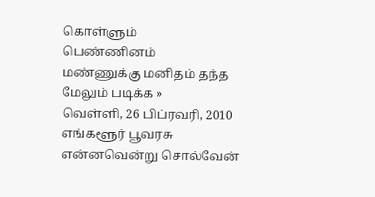கொள்ளும்
பெண்ணினம்
மண்ணுக்கு மனிதம் தந்த
மேலும் படிக்க »
வெள்ளி, 26 பிப்ரவரி, 2010
எங்களூர் பூவரசு
என்னவென்று சொல்வேன்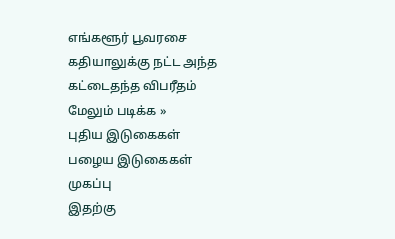எங்களூர் பூவரசை
கதியாலுக்கு நட்ட அந்த
கட்டைதந்த விபரீதம்
மேலும் படிக்க »
புதிய இடுகைகள்
பழைய இடுகைகள்
முகப்பு
இதற்கு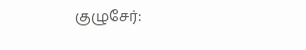குழுசேர்: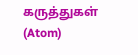கருத்துகள் (Atom)